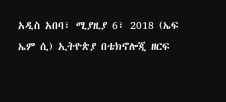አዲስ አበባ፣ ሚያዚያ 6፣ 2018 (ኤፍ ኤም ሲ) ኢትዮጵያ በቴክኖሎጂ ዘርፍ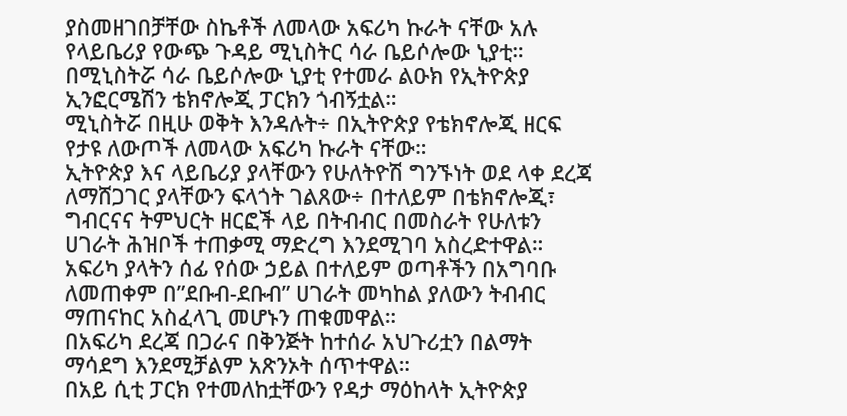ያስመዘገበቻቸው ስኬቶች ለመላው አፍሪካ ኩራት ናቸው አሉ የላይቤሪያ የውጭ ጉዳይ ሚኒስትር ሳራ ቤይሶሎው ኒያቲ።
በሚኒስትሯ ሳራ ቤይሶሎው ኒያቲ የተመራ ልዑክ የኢትዮጵያ ኢንፎርሜሽን ቴክኖሎጂ ፓርክን ጎብኝቷል።
ሚኒስትሯ በዚሁ ወቅት እንዳሉት÷ በኢትዮጵያ የቴክኖሎጂ ዘርፍ የታዩ ለውጦች ለመላው አፍሪካ ኩራት ናቸው።
ኢትዮጵያ እና ላይቤሪያ ያላቸውን የሁለትዮሽ ግንኙነት ወደ ላቀ ደረጃ ለማሸጋገር ያላቸውን ፍላጎት ገልጸው÷ በተለይም በቴክኖሎጂ፣ ግብርናና ትምህርት ዘርፎች ላይ በትብብር በመስራት የሁለቱን ሀገራት ሕዝቦች ተጠቃሚ ማድረግ እንደሚገባ አስረድተዋል።
አፍሪካ ያላትን ሰፊ የሰው ኃይል በተለይም ወጣቶችን በአግባቡ ለመጠቀም በ”ደቡብ-ደቡብ” ሀገራት መካከል ያለውን ትብብር ማጠናከር አስፈላጊ መሆኑን ጠቁመዋል።
በአፍሪካ ደረጃ በጋራና በቅንጅት ከተሰራ አህጉሪቷን በልማት ማሳደግ እንደሚቻልም አጽንኦት ሰጥተዋል።
በአይ ሲቲ ፓርክ የተመለከቷቸውን የዳታ ማዕከላት ኢትዮጵያ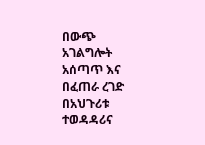በውጭ አገልግሎት አሰጣጥ እና በፈጠራ ረገድ በአህጉሪቱ ተወዳዳሪና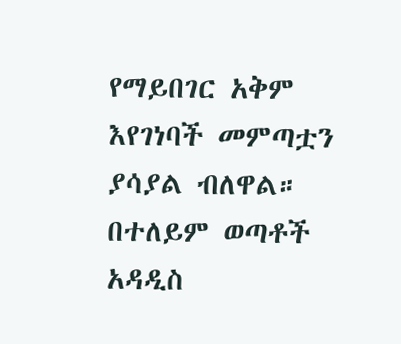የማይበገር አቅም እየገነባች መምጣቷን ያሳያል ብለዋል።
በተለይም ወጣቶች አዳዲስ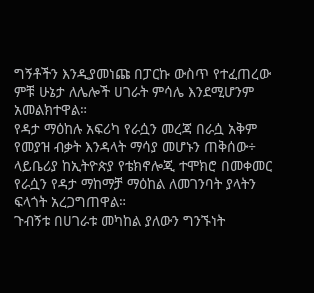ግኝቶችን እንዲያመነጩ በፓርኩ ውስጥ የተፈጠረው ምቹ ሁኔታ ለሌሎች ሀገራት ምሳሌ እንደሚሆንም አመልክተዋል።
የዳታ ማዕከሉ አፍሪካ የራሷን መረጃ በራሷ አቅም የመያዝ ብቃት እንዳላት ማሳያ መሆኑን ጠቅሰው÷ ላይቤሪያ ከኢትዮጵያ የቴክኖሎጂ ተሞክሮ በመቀመር የራሷን የዳታ ማከማቻ ማዕከል ለመገንባት ያላትን ፍላጎት አረጋግጠዋል።
ጉብኝቱ በሀገራቱ መካከል ያለውን ግንኙነት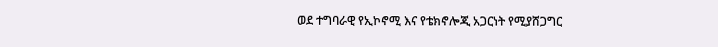ወደ ተግባራዊ የኢኮኖሚ እና የቴክኖሎጂ አጋርነት የሚያሸጋግር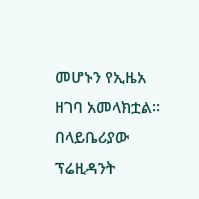መሆኑን የኢዜአ ዘገባ አመላክቷል።
በላይቤሪያው ፕሬዚዳንት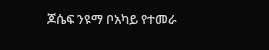ጆሴፍ ንዩማ ቦአካይ የተመራ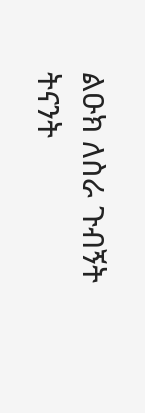ልዑክ ለስራ ጉብኝት ትናንት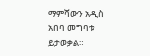ማምሻውን አዲስ አበባ መግባቱ ይታወቃል።